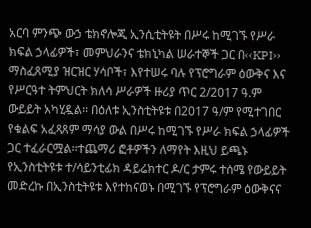አርባ ምንጭ ውኃ ቴክኖሎጂ ኢንሲቲትዩት በሥሩ ከሚገኙ የሥራ ክፍል ኃላፊዎች፣ መምህራንና ቴክኒካል ሠራተኞች ጋር በ‹‹KPI›› ማስፈጸሚያ ዝርዝር ሃሳቦች፣ እየተሠሩ ባሉ የፕሮግራም ዕውቅና እና የሥርዓተ ትምህርት ክለሳ ሥራዎች ዙሪያ ጥር 2/2017 ዓ.ም ውይይት አካሂዷል፡፡ በዕለቱ ኢንስቲትዩቱ በ2017 ዓ/ም የሚተገበር የቁልፍ አፈጻጸም ማሳያ ውል በሥሩ ከሚገኙ የሥራ ክፍል ኃላፊዎች ጋር ተፈራርሟል፡፡ተጨማሪ ፎቶዎችን ለማየት እዚህ ይጫኑ
የኢንስቲትዩቱ ተ/ሳይንቲፊክ ዳይሬክተር ዶ/ር ታምሩ ተሰሜ የውይይት መድረኩ በኢንስቲትዩቱ እየተከናወኑ በሚገኙ የፕሮግራም ዕውቅናና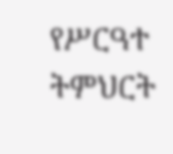የሥርዓተ ትምህርት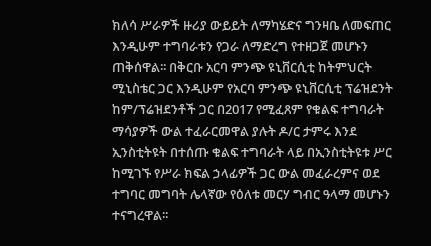ክለሳ ሥራዎች ዙሪያ ውይይት ለማካሄድና ግንዛቤ ለመፍጠር እንዲሁም ተግባራቱን የጋራ ለማድረግ የተዘጋጀ መሆኑን ጠቅሰዋል፡፡ በቅርቡ አርባ ምንጭ ዩኒቨርሲቲ ከትምህርት ሚኒስቴር ጋር እንዲሁም የአርባ ምንጭ ዩኒቨርሲቲ ፕሬዝደንት ከም/ፕሬዝደንቶች ጋር በ2017 የሚፈጸም የቁልፍ ተግባራት ማሳያዎች ውል ተፈራርመዋል ያሉት ዶ/ር ታምሩ እንደ ኢንስቲትዩት በተሰጡ ቁልፍ ተግባራት ላይ በኢንስቲትዩቱ ሥር ከሚገኙ የሥራ ክፍል ኃላፊዎች ጋር ውል መፈራረምና ወደ ተግባር መግባት ሌላኛው የዕለቱ መርሃ ግብር ዓላማ መሆኑን ተናግረዋል፡፡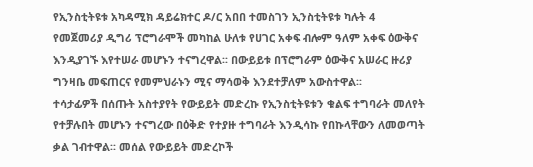የኢንስቲትዩቱ አካዳሚክ ዳይሬክተር ዶ/ር አበበ ተመስገን ኢንስቲትዩቱ ካሉት 4 የመጀመሪያ ዲግሪ ፕሮግራሞች መካከል ሁለቱ የሀገር አቀፍ ብሎም ዓለም አቀፍ ዕውቅና እንዲያገኙ እየተሠራ መሆኑን ተናግረዋል፡፡ በውይይቱ በፕሮግራም ዕውቅና አሠራር ዙሪያ ግንዛቤ መፍጠርና የመምህራኑን ሚና ማሳወቅ እንደተቻለም አውስተዋል፡፡
ተሳታፊዎች በሰጡት አስተያየት የውይይት መድረኩ የኢንስቲትዩቱን ቁልፍ ተግባራት መለየት የተቻሉበት መሆኑን ተናግረው በዕቅድ የተያዙ ተግባራት እንዲሳኩ የበኩላቸውን ለመወጣት ቃል ገብተዋል፡፡ መሰል የውይይት መድረኮች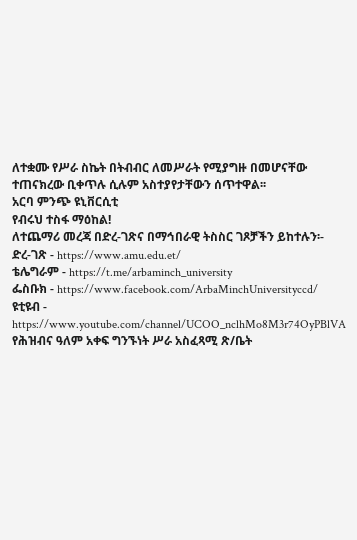ለተቋሙ የሥራ ስኬት በትብብር ለመሥራት የሚያግዙ በመሆናቸው ተጠናክረው ቢቀጥሉ ሲሉም አስተያየታቸውን ሰጥተዋል፡፡
አርባ ምንጭ ዩኒቨርሲቲ
የብሩህ ተስፋ ማዕከል!
ለተጨማሪ መረጃ በድረ-ገጽና በማኅበራዊ ትስስር ገጾቻችን ይከተሉን፡-
ድረ-ገጽ - https://www.amu.edu.et/
ቴሌግራም - https://t.me/arbaminch_university
ፌስቡክ - https://www.facebook.com/ArbaMinchUniversityccd/
ዩቲዩብ - https://www.youtube.com/channel/UCOO_nclhMo8M3r74OyPBlVA
የሕዝብና ዓለም አቀፍ ግንኙነት ሥራ አስፈጻሚ ጽ/ቤት